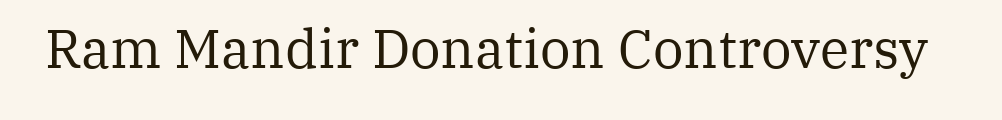Ram Mandir Donation Controversy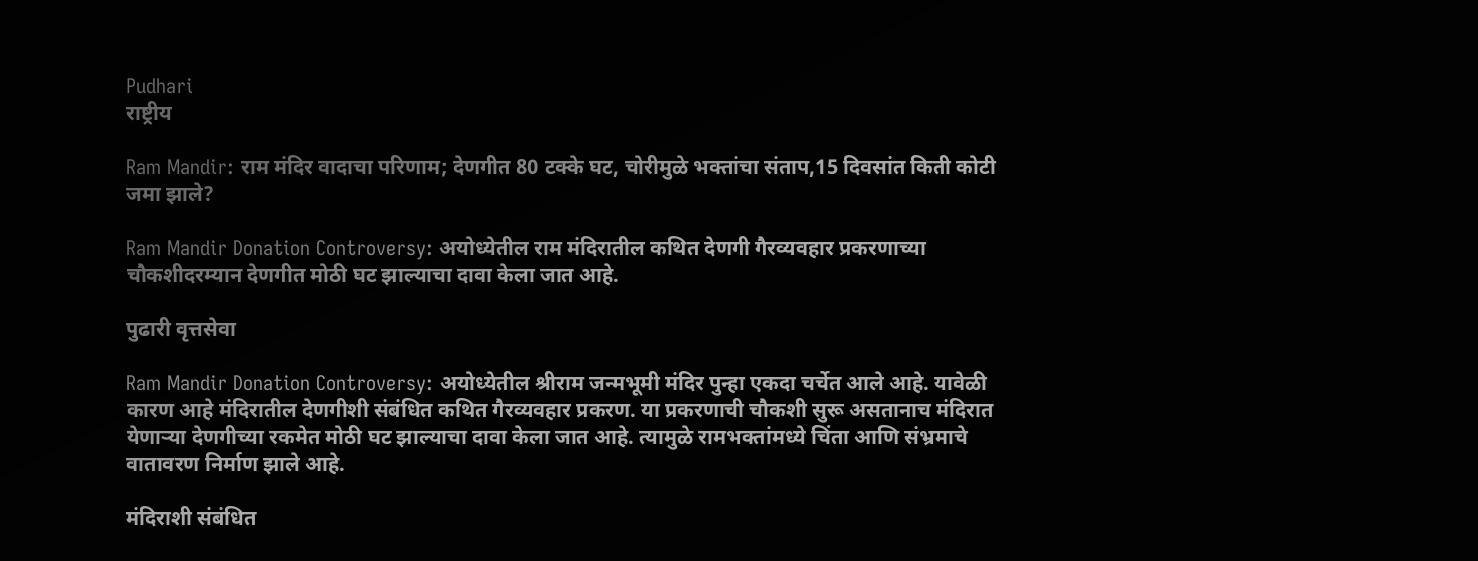Pudhari
राष्ट्रीय

Ram Mandir: राम मंदिर वादाचा परिणाम; देणगीत 80 टक्के घट, चोरीमुळे भक्तांचा संताप,15 दिवसांत किती कोटी जमा झाले?

Ram Mandir Donation Controversy: अयोध्येतील राम मंदिरातील कथित देणगी गैरव्यवहार प्रकरणाच्या चौकशीदरम्यान देणगीत मोठी घट झाल्याचा दावा केला जात आहे.

पुढारी वृत्तसेवा

Ram Mandir Donation Controversy: अयोध्येतील श्रीराम जन्मभूमी मंदिर पुन्हा एकदा चर्चेत आले आहे. यावेळी कारण आहे मंदिरातील देणगीशी संबंधित कथित गैरव्यवहार प्रकरण. या प्रकरणाची चौकशी सुरू असतानाच मंदिरात येणाऱ्या देणगीच्या रकमेत मोठी घट झाल्याचा दावा केला जात आहे. त्यामुळे रामभक्तांमध्ये चिंता आणि संभ्रमाचे वातावरण निर्माण झाले आहे.

मंदिराशी संबंधित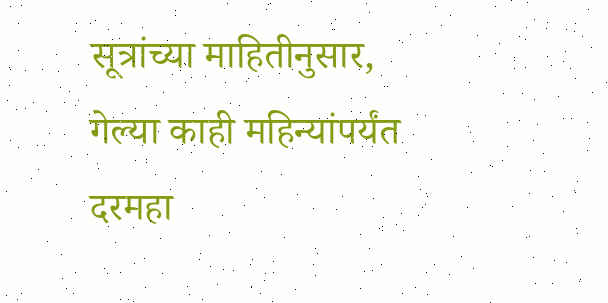सूत्रांच्या माहितीनुसार, गेल्या काही महिन्यांपर्यंत दरमहा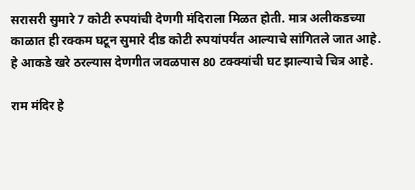सरासरी सुमारे 7 कोटी रुपयांची देणगी मंदिराला मिळत होती. मात्र अलीकडच्या काळात ही रक्कम घटून सुमारे दीड कोटी रुपयांपर्यंत आल्याचे सांगितले जात आहे. हे आकडे खरे ठरल्यास देणगीत जवळपास 80 टक्क्यांची घट झाल्याचे चित्र आहे.

राम मंदिर हे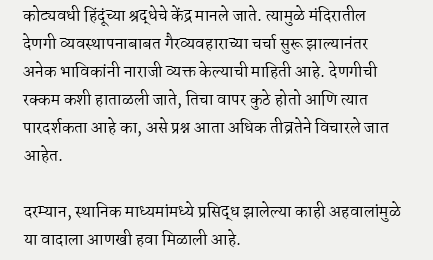कोट्यवधी हिंदूंच्या श्रद्धेचे केंद्र मानले जाते. त्यामुळे मंदिरातील देणगी व्यवस्थापनाबाबत गैरव्यवहाराच्या चर्चा सुरू झाल्यानंतर अनेक भाविकांनी नाराजी व्यक्त केल्याची माहिती आहे. देणगीची रक्कम कशी हाताळली जाते, तिचा वापर कुठे होतो आणि त्यात पारदर्शकता आहे का, असे प्रश्न आता अधिक तीव्रतेने विचारले जात आहेत.

दरम्यान, स्थानिक माध्यमांमध्ये प्रसिद्ध झालेल्या काही अहवालांमुळे या वादाला आणखी हवा मिळाली आहे.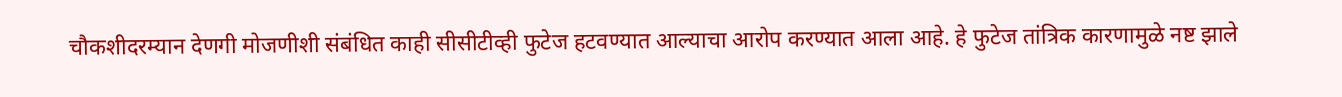चौकशीदरम्यान देणगी मोजणीशी संबंधित काही सीसीटीव्ही फुटेज हटवण्यात आल्याचा आरोप करण्यात आला आहे. हे फुटेज तांत्रिक कारणामुळे नष्ट झाले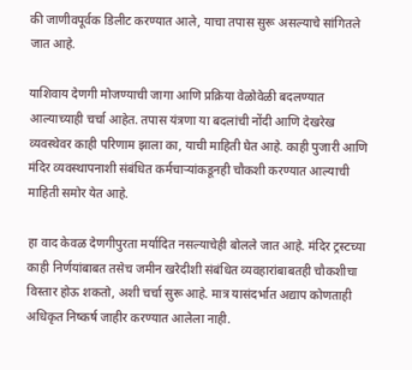की जाणीवपूर्वक डिलीट करण्यात आले, याचा तपास सुरू असल्याचे सांगितले जात आहे.

याशिवाय देणगी मोजण्याची जागा आणि प्रक्रिया वेळोवेळी बदलण्यात आल्याच्याही चर्चा आहेत. तपास यंत्रणा या बदलांची नोंदी आणि देखरेख व्यवस्थेवर काही परिणाम झाला का, याची माहिती घेत आहे. काही पुजारी आणि मंदिर व्यवस्थापनाशी संबंधित कर्मचाऱ्यांकडूनही चौकशी करण्यात आल्याची माहिती समोर येत आहे.

हा वाद केवळ देणगीपुरता मर्यादित नसल्याचेही बोलले जात आहे. मंदिर ट्रस्टच्या काही निर्णयांबाबत तसेच जमीन खरेदीशी संबंधित व्यवहारांबाबतही चौकशीचा विस्तार होऊ शकतो, अशी चर्चा सुरू आहे. मात्र यासंदर्भात अद्याप कोणताही अधिकृत निष्कर्ष जाहीर करण्यात आलेला नाही.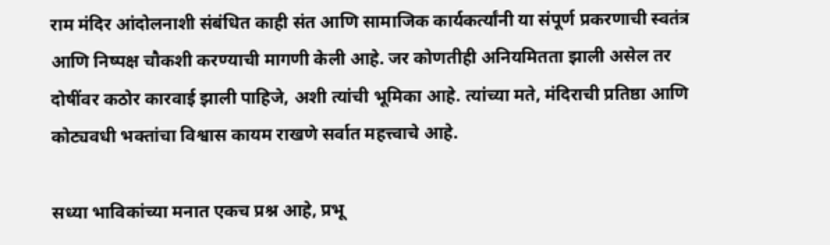राम मंदिर आंदोलनाशी संबंधित काही संत आणि सामाजिक कार्यकर्त्यांनी या संपूर्ण प्रकरणाची स्वतंत्र आणि निष्पक्ष चौकशी करण्याची मागणी केली आहे. जर कोणतीही अनियमितता झाली असेल तर दोषींवर कठोर कारवाई झाली पाहिजे, अशी त्यांची भूमिका आहे. त्यांच्या मते, मंदिराची प्रतिष्ठा आणि कोट्यवधी भक्तांचा विश्वास कायम राखणे सर्वात महत्त्वाचे आहे.

सध्या भाविकांच्या मनात एकच प्रश्न आहे, प्रभू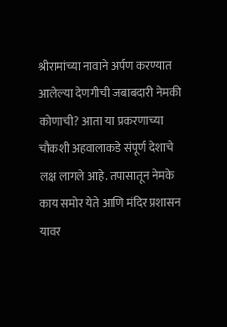श्रीरामांच्या नावाने अर्पण करण्यात आलेल्या देणगीची जबाबदारी नेमकी कोणाची? आता या प्रकरणाच्या चौकशी अहवालाकडे संपूर्ण देशाचे लक्ष लागले आहे. तपासातून नेमके काय समोर येते आणि मंदिर प्रशासन यावर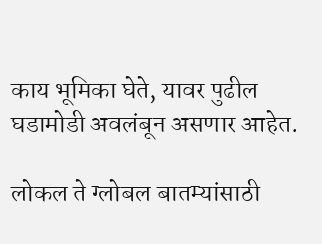काय भूमिका घेते, यावर पुढील घडामोडी अवलंबून असणार आहेत.

लोकल ते ग्लोबल बातम्यांसाठी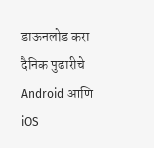डाऊनलोड करा दैनिक पुढारीचे Android आणि iOS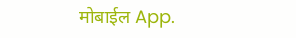मोबाईल App.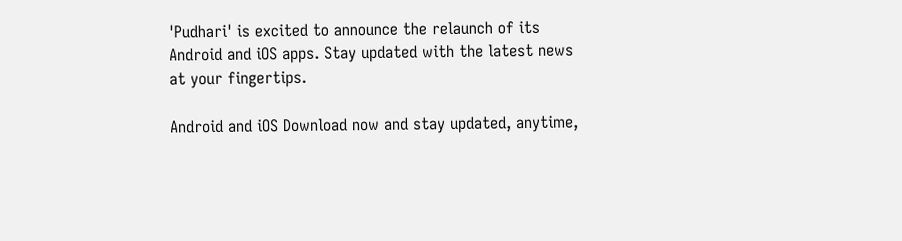'Pudhari' is excited to announce the relaunch of its Android and iOS apps. Stay updated with the latest news at your fingertips.

Android and iOS Download now and stay updated, anytime,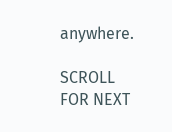anywhere.

SCROLL FOR NEXT